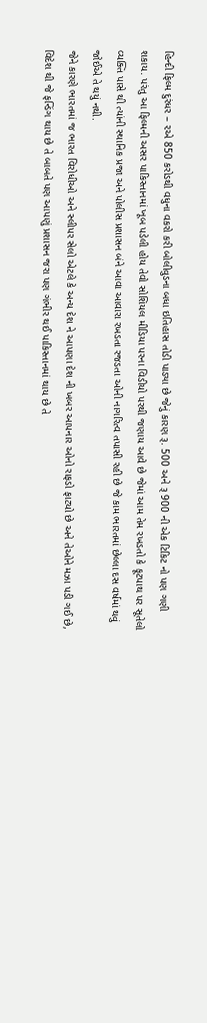હિન્દી ફિલ્મ દુરંધર – ૨એ 850 કરોડથી વધુના વકરો કરી બોલીવુડના બધા ઇતિહાસ તોડી પાડ્યા છે જેનું કારણ રૂ. 500 અને રૂ 900 ની એક ટિકિટ નો પણ ગણી શકાય. પરંતુ આ ફિલ્મની અસર પાકિસ્તાનમાં ખૂબ પડેલી હોય તેવો સોશિયલ મીડિયા પરના વિડીયો પરથી જણાય આવે છે જેમાં આમ તેમ રખડતો કે ફૂટપાથ પર સૂતેલો વ્યક્તિ પાસે થી ત્યાંની સ્થાનિક પ્રજા અને પોલીસ પ્રશાસન બંને આવા આવારા રખડતા રજડતા ઓની નાગરિત્વ તપાસી રહી છે જે કામ ભારતમાં છેલ્લા દસ વર્ષમાં થવું જોઈએ તે થયું નથી.
જેને કારણે ભારતમાં જ ભારત વિરોધીઓ અને સ્લીપર સેલો એટલે કે અન્ય દેશ ને આપણા દેશ ની ખબર આપનાર ઓનો રાફડો ફાટ્યો છે અને તેઓને મઝા પડી ગઈ છે, વિદેશ થી જે ફન્ડિંગ થાય છે તે બાબતે પણ આપણું પ્રશાસન જરા પણ ગંભીર થઈ પાકિસ્તાનમાં થાય છે તે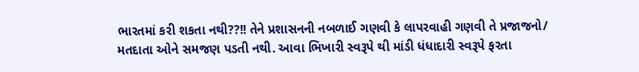ભારતમાં કરી શકતા નથી??!! તેને પ્રશાસનની નબળાઈ ગણવી કે લાપરવાહી ગણવી તે પ્રજાજનો/ મતદાતા ઓને સમજણ પડતી નથી. આવા ભિખારી સ્વરૂપે થી માંડી ધંધાદારી સ્વરૂપે ફરતા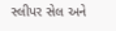સ્લીપર સેલ અને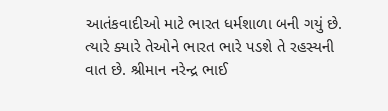આતંકવાદીઓ માટે ભારત ધર્મશાળા બની ગયું છે. ત્યારે ક્યારે તેઓને ભારત ભારે પડશે તે રહસ્યની વાત છે. શ્રીમાન નરેન્દ્ર ભાઈ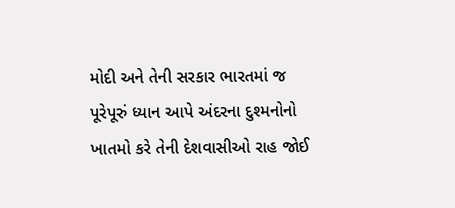મોદી અને તેની સરકાર ભારતમાં જ પૂરેપૂરું ધ્યાન આપે અંદરના દુશ્મનોનો ખાતમો કરે તેની દેશવાસીઓ રાહ જોઈ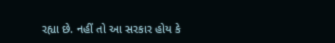રહ્યા છે. નહીં તો આ સરકાર હોય કે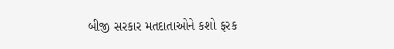બીજી સરકાર મતદાતાઓને કશો ફરક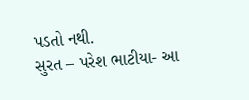પડતો નથી.
સુરત – પરેશ ભાટીયા- આ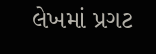લેખમાં પ્રગટ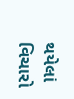થયેલાં વિચારો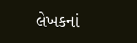લેખકનાં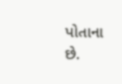પોતાના છે.